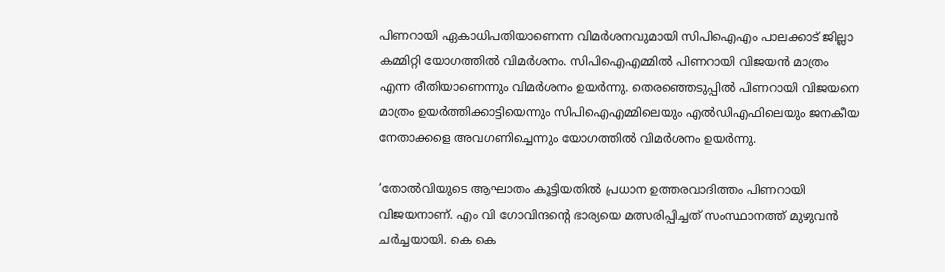പിണറായി ഏകാധിപതിയാണെന്ന വിമര്‍ശനവുമായി സിപിഐഎം പാലക്കാട് ജില്ലാ കമ്മിറ്റി യോഗത്തില്‍ വിമര്‍ശനം. സിപിഐഎമ്മില്‍ പിണറായി വിജയന്‍ മാത്രം എന്ന രീതിയാണെന്നും വിമര്‍ശനം ഉയർന്നു. തെരഞ്ഞെടുപ്പില്‍ പിണറായി വിജയനെ മാത്രം ഉയര്‍ത്തിക്കാട്ടിയെന്നും സിപിഐഎമ്മിലെയും എല്‍ഡിഎഫിലെയും ജനകീയ നേതാക്കളെ അവഗണിച്ചെന്നും യോഗത്തില്‍ വിമര്‍ശനം ഉയര്‍ന്നു.

‘തോല്‍വിയുടെ ആഘാതം കൂട്ടിയതില്‍ പ്രധാന ഉത്തരവാദിത്തം പിണറായി വിജയനാണ്. എം വി ഗോവിന്ദന്റെ ഭാര്യയെ മത്സരിപ്പിച്ചത് സംസ്ഥാനത്ത് മുഴുവന്‍ ചര്‍ച്ചയായി. കെ കെ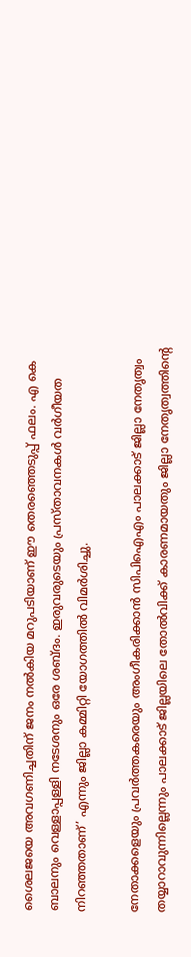ശൈലജയെ അവഗണിച്ചതിന് ജനം നല്‍കിയ മറുപടിയാണ് ഈ തെരഞ്ഞെടുപ്പ് ഫലം. എ കെ ബാലനും വെള്ളാപ്പള്ളി നടേശനും ഒരേ ശബ്ദം. ഇരുവരുടെയും പ്രസ്താവനകള്‍ വര്‍ഗീയത നിറഞ്ഞതാണ്’ എന്നും ജില്ലാ കമ്മിറ്റി യോഗത്തില്‍ വിമര്‍ശിച്ചു.

നേതാക്കളെയും പ്രവര്‍ത്തകരെയും അംഗീകരിക്കാന്‍ സിപിഐഎം പാലക്കാട് ജില്ലാ നേതൃത്വം തയ്യാറാവുന്നില്ലെന്നും പാലക്കാട് ജില്ലയിലെ തോല്‍വിക്ക് കാരണമായതും ജില്ലാ നേതൃത്വത്തിന്റെ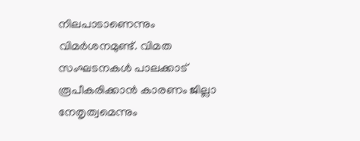നിലപാടാണെന്നും വിമര്‍ശനമുണ്ട്. വിമത സംഘടനകള്‍ പാലക്കാട് രൂപീകരിക്കാന്‍ കാരണം ജില്ലാ നേതൃത്വമെന്നും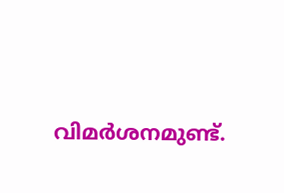വിമര്‍ശനമുണ്ട്.